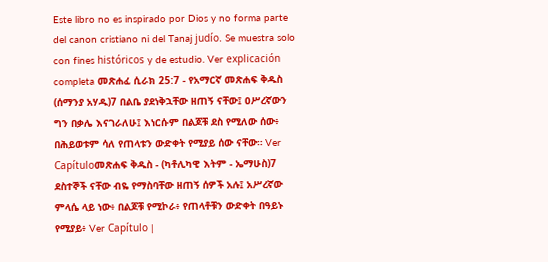Este libro no es inspirado por Dios y no forma parte del canon cristiano ni del Tanaj judío. Se muestra solo con fines históricos y de estudio. Ver explicación completa መጽሐፈ ሲራክ 25:7 - የአማርኛ መጽሐፍ ቅዱስ (ሰማንያ አሃዱ)7 በልቤ ያደነቅኋቸው ዘጠኝ ናቸው፤ ዐሥረኛውን ግን በቃሌ እናገራለሁ፤ እነርሱም በልጆቹ ደስ የሚለው ሰው፥ በሕይወቱም ሳለ የጠላቱን ውድቀት የሚያይ ሰው ናቸው። Ver Capítuloመጽሐፍ ቅዱስ - (ካቶሊካዊ እትም - ኤማሁስ)7 ደስተኞች ናቸው ብዬ የማስባቸው ዘጠኝ ሰዎች አሉ፤ አሥረኛው ምላሴ ላይ ነው፥ በልጆቹ የሚኮራ፥ የጠላቶቹን ውድቀት በዓይኑ የሚያይ፥ Ver Capítulo |